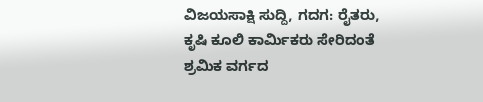ವಿಜಯಸಾಕ್ಷಿ ಸುದ್ದಿ, ಗದಗ: ರೈತರು, ಕೃಷಿ ಕೂಲಿ ಕಾರ್ಮಿಕರು ಸೇರಿದಂತೆ ಶ್ರಮಿಕ ವರ್ಗದ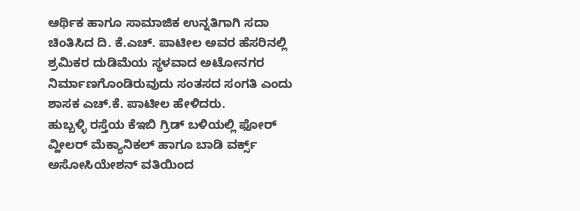ಆರ್ಥಿಕ ಹಾಗೂ ಸಾಮಾಜಿಕ ಉನ್ನತಿಗಾಗಿ ಸದಾ ಚಿಂತಿಸಿದ ದಿ. ಕೆ.ಎಚ್. ಪಾಟೀಲ ಅವರ ಹೆಸರಿನಲ್ಲಿ ಶ್ರಮಿಕರ ದುಡಿಮೆಯ ಸ್ಥಳವಾದ ಅಟೋನಗರ ನಿರ್ಮಾಣಗೊಂಡಿರುವುದು ಸಂತಸದ ಸಂಗತಿ ಎಂದು ಶಾಸಕ ಎಚ್.ಕೆ. ಪಾಟೀಲ ಹೇಳಿದರು.
ಹುಬ್ಬಳ್ಳಿ ರಸ್ತೆಯ ಕೆಇಬಿ ಗ್ರಿಡ್ ಬಳಿಯಲ್ಲಿ ಫೋರ್ ವ್ಹೀಲರ್ ಮೆಕ್ಯಾನಿಕಲ್ ಹಾಗೂ ಬಾಡಿ ವರ್ಕ್ಸ್ ಅಸೋಸಿಯೇಶನ್ ವತಿಯಿಂದ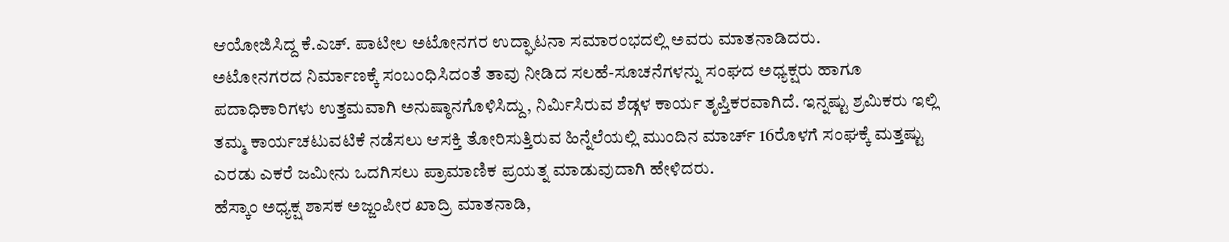ಆಯೋಜಿಸಿದ್ದ ಕೆ.ಎಚ್. ಪಾಟೀಲ ಅಟೋನಗರ ಉದ್ಘಾಟನಾ ಸಮಾರಂಭದಲ್ಲಿ ಅವರು ಮಾತನಾಡಿದರು.
ಅಟೋನಗರದ ನಿರ್ಮಾಣಕ್ಕೆ ಸಂಬಂಧಿಸಿದಂತೆ ತಾವು ನೀಡಿದ ಸಲಹೆ-ಸೂಚನೆಗಳನ್ನು ಸಂಘದ ಅಧ್ಯಕ್ಷರು ಹಾಗೂ ಪದಾಧಿಕಾರಿಗಳು ಉತ್ತಮವಾಗಿ ಅನುಷ್ಠಾನಗೊಳಿಸಿದ್ದು, ನಿರ್ಮಿಸಿರುವ ಶೆಡ್ಗಳ ಕಾರ್ಯ ತೃಪ್ತಿಕರವಾಗಿದೆ. ಇನ್ನಷ್ಟು ಶ್ರಮಿಕರು ಇಲ್ಲಿ ತಮ್ಮ ಕಾರ್ಯಚಟುವಟಿಕೆ ನಡೆಸಲು ಆಸಕ್ತಿ ತೋರಿಸುತ್ತಿರುವ ಹಿನ್ನೆಲೆಯಲ್ಲಿ ಮುಂದಿನ ಮಾರ್ಚ್ 16ರೊಳಗೆ ಸಂಘಕ್ಕೆ ಮತ್ತಷ್ಟು ಎರಡು ಎಕರೆ ಜಮೀನು ಒದಗಿಸಲು ಪ್ರಾಮಾಣಿಕ ಪ್ರಯತ್ನ ಮಾಡುವುದಾಗಿ ಹೇಳಿದರು.
ಹೆಸ್ಕಾಂ ಅಧ್ಯಕ್ಷ ಶಾಸಕ ಅಜ್ಜಂಪೀರ ಖಾದ್ರಿ ಮಾತನಾಡಿ,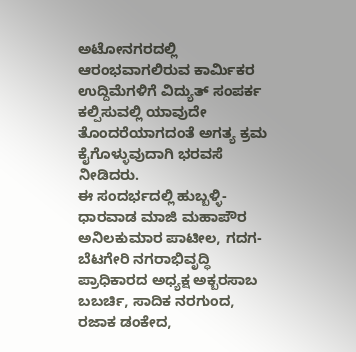ಅಟೋನಗರದಲ್ಲಿ ಆರಂಭವಾಗಲಿರುವ ಕಾರ್ಮಿಕರ ಉದ್ದಿಮೆಗಳಿಗೆ ವಿದ್ಯುತ್ ಸಂಪರ್ಕ ಕಲ್ಪಿಸುವಲ್ಲಿ ಯಾವುದೇ ತೊಂದರೆಯಾಗದಂತೆ ಅಗತ್ಯ ಕ್ರಮ ಕೈಗೊಳ್ಳುವುದಾಗಿ ಭರವಸೆ ನೀಡಿದರು.
ಈ ಸಂದರ್ಭದಲ್ಲಿ ಹುಬ್ಬಳ್ಳಿ-ಧಾರವಾಡ ಮಾಜಿ ಮಹಾಪೌರ ಅನಿಲಕುಮಾರ ಪಾಟೀಲ, ಗದಗ-ಬೆಟಗೇರಿ ನಗರಾಭಿವೃದ್ಧಿ ಪ್ರಾಧಿಕಾರದ ಅಧ್ಯಕ್ಷ ಅಕ್ಬರಸಾಬ ಬಬರ್ಚಿ, ಸಾದಿಕ ನರಗುಂದ, ರಜಾಕ ಡಂಕೇದ,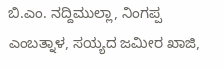ಬಿ.ಎಂ. ನದ್ದಿಮುಲ್ಲಾ, ನಿಂಗಪ್ಪ ಎಂಬತ್ನಾಳ, ಸಯ್ಯದ ಜಮೀರ ಖಾಜಿ,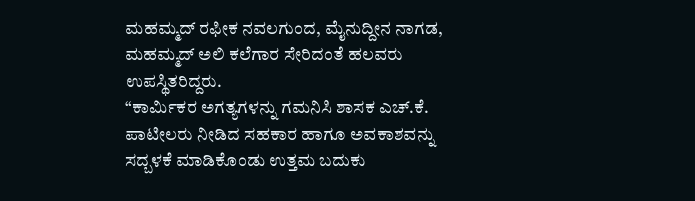ಮಹಮ್ಮದ್ ರಫೀಕ ನವಲಗುಂದ, ಮೈನುದ್ದೀನ ನಾಗಡ, ಮಹಮ್ಮದ್ ಅಲಿ ಕಲೆಗಾರ ಸೇರಿದಂತೆ ಹಲವರು ಉಪಸ್ಥಿತರಿದ್ದರು.
“ಕಾರ್ಮಿಕರ ಅಗತ್ಯಗಳನ್ನು ಗಮನಿಸಿ ಶಾಸಕ ಎಚ್.ಕೆ. ಪಾಟೀಲರು ನೀಡಿದ ಸಹಕಾರ ಹಾಗೂ ಅವಕಾಶವನ್ನು ಸದ್ಬಳಕೆ ಮಾಡಿಕೊಂಡು ಉತ್ತಮ ಬದುಕು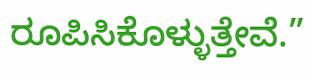ರೂಪಿಸಿಕೊಳ್ಳುತ್ತೇವೆ.”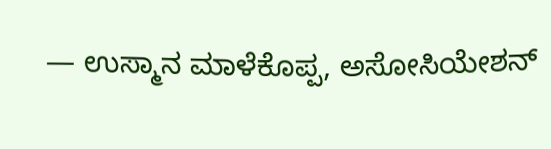— ಉಸ್ಮಾನ ಮಾಳೆಕೊಪ್ಪ, ಅಸೋಸಿಯೇಶನ್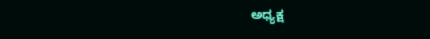ಅಧ್ಯಕ್ಷ